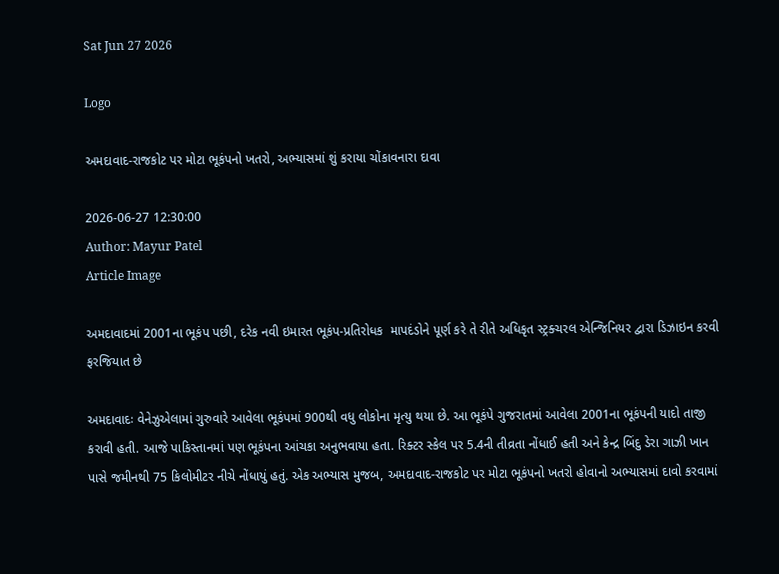Sat Jun 27 2026

Logo

અમદાવાદ-રાજકોટ પર મોટા ભૂકંપનો ખતરો, અભ્યાસમાં શું કરાયા ચોંકાવનારા દાવા

2026-06-27 12:30:00
Author: Mayur Patel
Article Image

અમદાવાદમાં 2001ના ભૂકંપ પછી, દરેક નવી ઇમારત ભૂકંપ-પ્રતિરોધક  માપદંડોને પૂર્ણ કરે તે રીતે અધિકૃત સ્ટ્રક્ચરલ એન્જિનિયર દ્વારા ડિઝાઇન કરવી ફરજિયાત છે

અમદાવાદઃ વેનેઝુએલામાં ગુરુવારે આવેલા ભૂકંપમાં 900થી વધુ લોકોના મૃત્યુ થયા છે. આ ભૂકંપે ગુજરાતમાં આવેલા 2001ના ભૂકંપની યાદો તાજી કરાવી હતી. આજે પાકિસ્તાનમાં પણ ભૂકંપના આંચકા અનુભવાયા હતા. રિક્ટર સ્કેલ પર 5.4ની તીવ્રતા નોંધાઈ હતી અને કેન્દ્ર બિંદુ ડેરા ગાઝી ખાન પાસે જમીનથી 75 કિલોમીટર નીચે નોંધાયું હતું. એક અભ્યાસ મુજબ, અમદાવાદ-રાજકોટ પર મોટા ભૂકંપનો ખતરો હોવાનો અભ્યાસમાં દાવો કરવામાં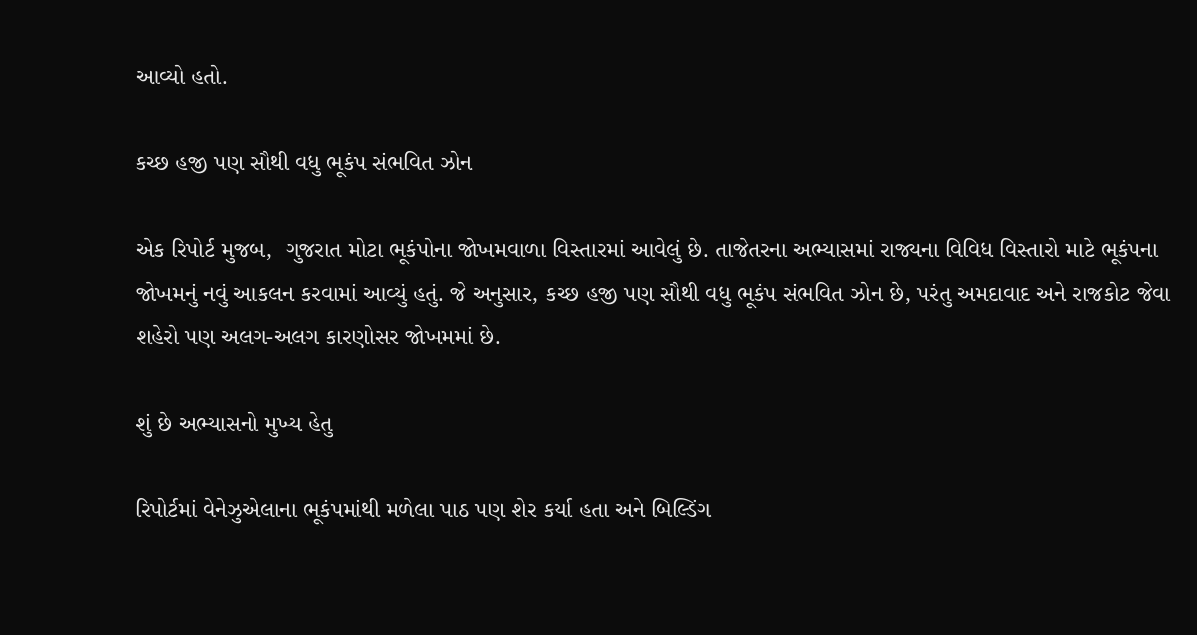આવ્યો હતો.

કચ્છ હજી પણ સૌથી વધુ ભૂકંપ સંભવિત ઝોન

એક રિપોર્ટ મુજબ,  ગુજરાત મોટા ભૂકંપોના જોખમવાળા વિસ્તારમાં આવેલું છે. તાજેતરના અભ્યાસમાં રાજ્યના વિવિધ વિસ્તારો માટે ભૂકંપના જોખમનું નવું આકલન કરવામાં આવ્યું હતું. જે અનુસાર, કચ્છ હજી પણ સૌથી વધુ ભૂકંપ સંભવિત ઝોન છે, પરંતુ અમદાવાદ અને રાજકોટ જેવા શહેરો પણ અલગ-અલગ કારણોસર જોખમમાં છે.

શું છે અભ્યાસનો મુખ્ય હેતુ

રિપોર્ટમાં વેનેઝુએલાના ભૂકંપમાંથી મળેલા પાઠ પણ શેર કર્યા હતા અને બિલ્ડિંગ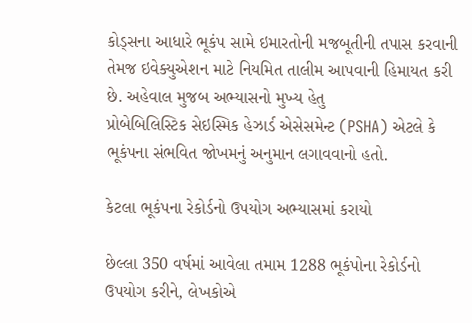કોડ્સના આધારે ભૂકંપ સામે ઇમારતોની મજબૂતીની તપાસ કરવાની તેમજ ઇવેક્યુએશન માટે નિયમિત તાલીમ આપવાની હિમાયત કરી છે. અહેવાલ મુજબ અભ્યાસનો મુખ્ય હેતુ
પ્રોબેબિલિસ્ટિક સેઇસ્મિક હેઝાર્ડ એસેસમેન્ટ (PSHA) એટલે કે ભૂકંપના સંભવિત જોખમનું અનુમાન લગાવવાનો હતો.

કેટલા ભૂકંપના રેકોર્ડનો ઉપયોગ અભ્યાસમાં કરાયો

છેલ્લા 350 વર્ષમાં આવેલા તમામ 1288 ભૂકંપોના રેકોર્ડનો ઉપયોગ કરીને, લેખકોએ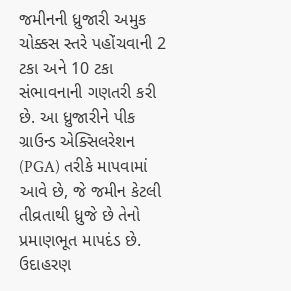જમીનની ધ્રુજારી અમુક ચોક્કસ સ્તરે પહોંચવાની 2 ટકા અને 10 ટકા સંભાવનાની ગણતરી કરી છે. આ ધ્રુજારીને પીક ગ્રાઉન્ડ એક્સિલરેશન (PGA) તરીકે માપવામાં આવે છે, જે જમીન કેટલી તીવ્રતાથી ધ્રુજે છે તેનો પ્રમાણભૂત માપદંડ છે. ઉદાહરણ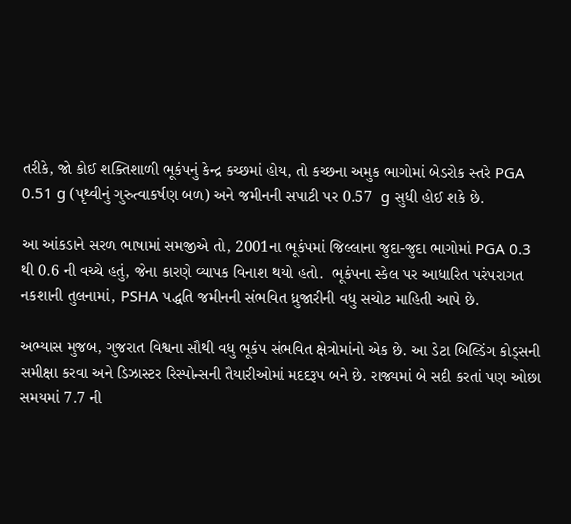તરીકે, જો કોઈ શક્તિશાળી ભૂકંપનું કેન્દ્ર કચ્છમાં હોય, તો કચ્છના અમુક ભાગોમાં બેડરોક સ્તરે PGA 0.51 g (પૃથ્વીનું ગુરુત્વાકર્ષણ બળ) અને જમીનની સપાટી પર 0.57  g સુધી હોઈ શકે છે.

આ આંકડાને સરળ ભાષામાં સમજીએ તો, 2001ના ભૂકંપમાં જિલ્લાના જુદા-જુદા ભાગોમાં PGA 0.3 થી 0.6 ની વચ્ચે હતું, જેના કારણે વ્યાપક વિનાશ થયો હતો.  ભૂકંપના સ્કેલ પર આધારિત પરંપરાગત નકશાની તુલનામાં, PSHA પદ્ધતિ જમીનની સંભવિત ધ્રુજારીની વધુ સચોટ માહિતી આપે છે.

અભ્યાસ મુજબ, ગુજરાત વિશ્વના સૌથી વધુ ભૂકંપ સંભવિત ક્ષેત્રોમાંનો એક છે. આ ડેટા બિલ્ડિંગ કોડ્સની સમીક્ષા કરવા અને ડિઝાસ્ટર રિસ્પોન્સની તૈયારીઓમાં મદદરૂપ બને છે. રાજ્યમાં બે સદી કરતાં પણ ઓછા સમયમાં 7.7 ની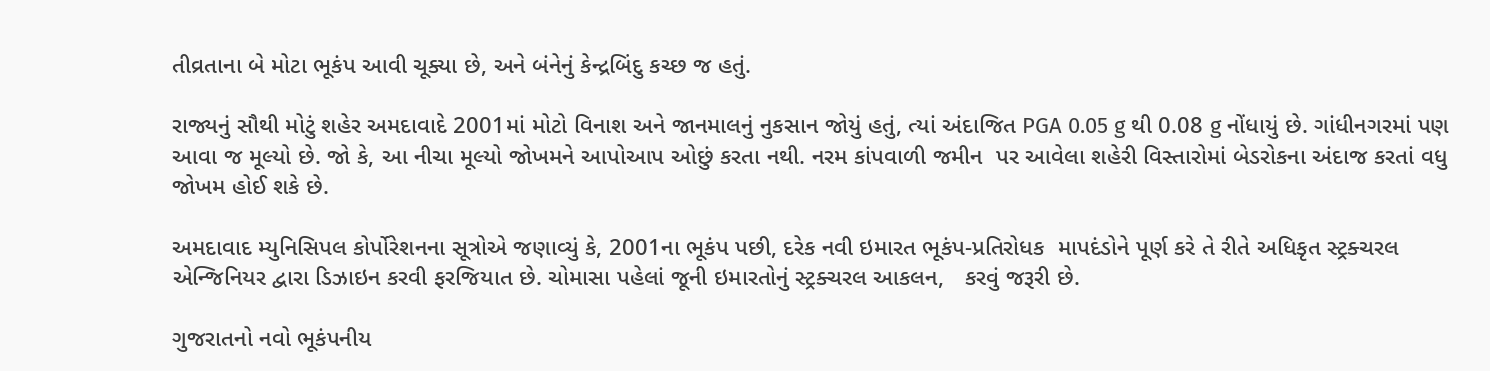તીવ્રતાના બે મોટા ભૂકંપ આવી ચૂક્યા છે, અને બંનેનું કેન્દ્રબિંદુ કચ્છ જ હતું.

રાજ્યનું સૌથી મોટું શહેર અમદાવાદે 2001માં મોટો વિનાશ અને જાનમાલનું નુકસાન જોયું હતું, ત્યાં અંદાજિત PGA 0.05 g થી 0.08 g નોંધાયું છે. ગાંધીનગરમાં પણ આવા જ મૂલ્યો છે. જો કે, આ નીચા મૂલ્યો જોખમને આપોઆપ ઓછું કરતા નથી. નરમ કાંપવાળી જમીન  પર આવેલા શહેરી વિસ્તારોમાં બેડરોકના અંદાજ કરતાં વધુ જોખમ હોઈ શકે છે.

અમદાવાદ મ્યુનિસિપલ કોર્પોરેશનના સૂત્રોએ જણાવ્યું કે, 2001ના ભૂકંપ પછી, દરેક નવી ઇમારત ભૂકંપ-પ્રતિરોધક  માપદંડોને પૂર્ણ કરે તે રીતે અધિકૃત સ્ટ્રક્ચરલ એન્જિનિયર દ્વારા ડિઝાઇન કરવી ફરજિયાત છે. ચોમાસા પહેલાં જૂની ઇમારતોનું સ્ટ્રક્ચરલ આકલન,   કરવું જરૂરી છે.

ગુજરાતનો નવો ભૂકંપનીય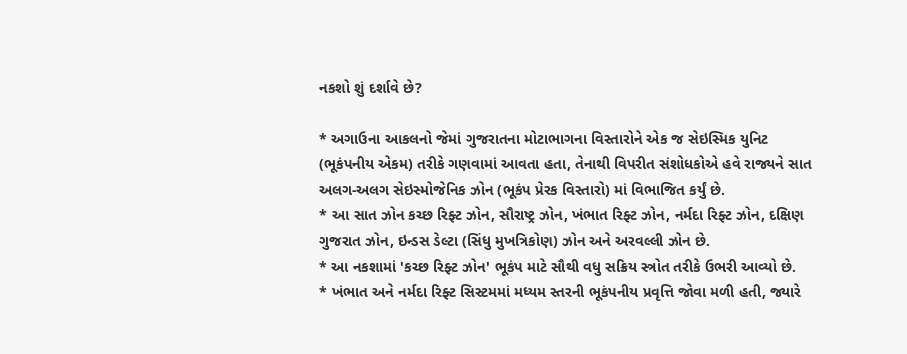નકશો શું દર્શાવે છે?

* અગાઉના આકલનો જેમાં ગુજરાતના મોટાભાગના વિસ્તારોને એક જ સેઇસ્મિક યુનિટ (ભૂકંપનીય એકમ) તરીકે ગણવામાં આવતા હતા, તેનાથી વિપરીત સંશોધકોએ હવે રાજ્યને સાત અલગ-અલગ સેઇસ્મોજેનિક ઝોન (ભૂકંપ પ્રેરક વિસ્તારો) માં વિભાજિત કર્યું છે.
* આ સાત ઝોન કચ્છ રિફ્ટ ઝોન, સૌરાષ્ટ્ર ઝોન, ખંભાત રિફ્ટ ઝોન, નર્મદા રિફ્ટ ઝોન, દક્ષિણ ગુજરાત ઝોન, ઇન્ડસ ડેલ્ટા (સિંધુ મુખત્રિકોણ) ઝોન અને અરવલ્લી ઝોન છે.
* આ નકશામાં 'કચ્છ રિફ્ટ ઝોન' ભૂકંપ માટે સૌથી વધુ સક્રિય સ્ત્રોત તરીકે ઉભરી આવ્યો છે.
* ખંભાત અને નર્મદા રિફ્ટ સિસ્ટમમાં મધ્યમ સ્તરની ભૂકંપનીય પ્રવૃત્તિ જોવા મળી હતી, જ્યારે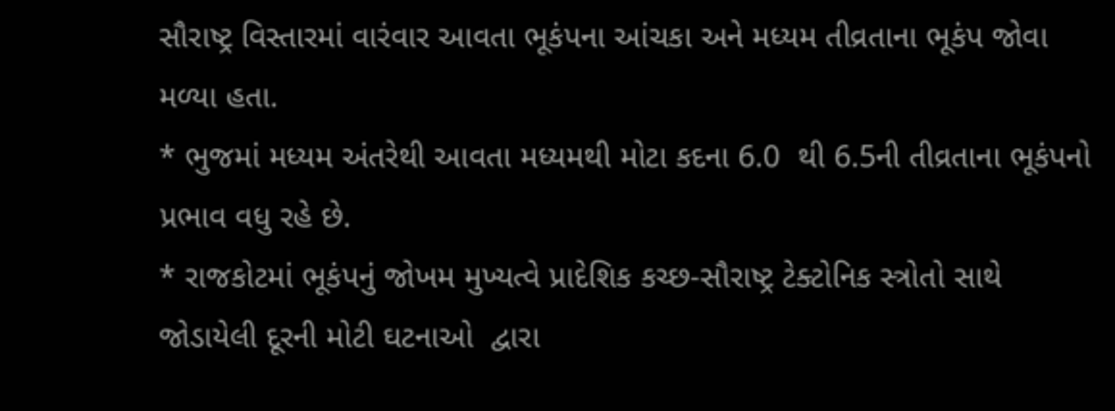સૌરાષ્ટ્ર વિસ્તારમાં વારંવાર આવતા ભૂકંપના આંચકા અને મધ્યમ તીવ્રતાના ભૂકંપ જોવા મળ્યા હતા.
* ભુજમાં મધ્યમ અંતરેથી આવતા મધ્યમથી મોટા કદના 6.0  થી 6.5ની તીવ્રતાના ભૂકંપનો પ્રભાવ વધુ રહે છે.
* રાજકોટમાં ભૂકંપનું જોખમ મુખ્યત્વે પ્રાદેશિક કચ્છ-સૌરાષ્ટ્ર ટેક્ટોનિક સ્ત્રોતો સાથે જોડાયેલી દૂરની મોટી ઘટનાઓ  દ્વારા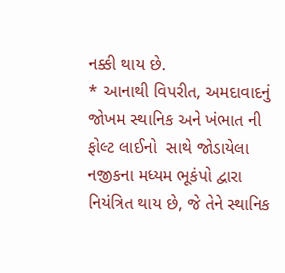નક્કી થાય છે.
* આનાથી વિપરીત, અમદાવાદનું જોખમ સ્થાનિક અને ખંભાત ની ફોલ્ટ લાઈનો  સાથે જોડાયેલા નજીકના મધ્યમ ભૂકંપો દ્વારા નિયંત્રિત થાય છે, જે તેને સ્થાનિક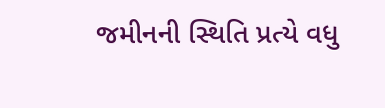જમીનની સ્થિતિ પ્રત્યે વધુ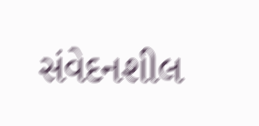સંવેદનશીલ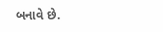બનાવે છે.